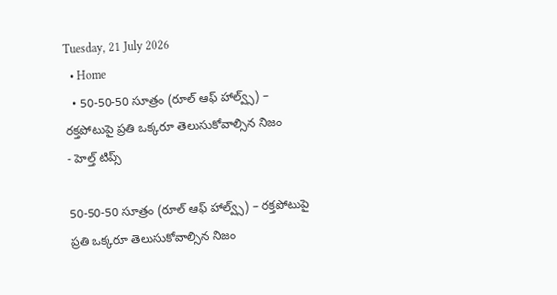Tuesday, 21 July 2026
  • Home
  • 50-50-50 సూత్రం (రూల్ ఆఫ్ హాల్వ్స్) – రక్తపోటుపై ప్రతి ఒక్కరూ తెలుసుకోవాల్సిన నిజం
- హెల్త్ టిప్స్

50-50-50 సూత్రం (రూల్ ఆఫ్ హాల్వ్స్) – రక్తపోటుపై ప్రతి ఒక్కరూ తెలుసుకోవాల్సిన నిజం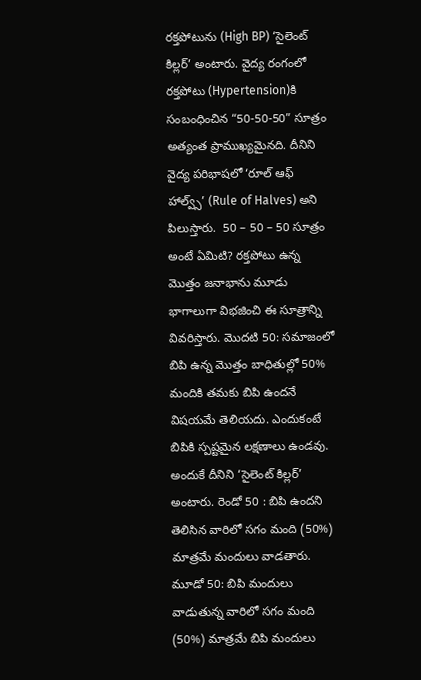రక్తపోటును (High BP) ‘సైలెంట్ కిల్లర్’ అంటారు. వైద్య రంగంలో రక్తపోటు (Hypertension)కి సంబంధించిన “50-50-50” సూత్రం అత్యంత ప్రాముఖ్యమైనది. దీనిని వైద్య పరిభాషలో ‘రూల్ ఆఫ్ హాల్వ్స్’ (Rule of Halves) అని పిలుస్తారు.  50 – 50 – 50 సూత్రం అంటే ఏమిటి? రక్తపోటు ఉన్న మొత్తం జనాభాను మూడు భాగాలుగా విభజించి ఈ సూత్రాన్ని వివరిస్తారు. మొదటి 50: సమాజంలో బిపి ఉన్న మొత్తం బాధితుల్లో 50% మందికి తమకు బిపి ఉందనే విషయమే తెలియదు. ఎందుకంటే బిపికి స్పష్టమైన లక్షణాలు ఉండవు. అందుకే దీనిని ‘సైలెంట్ కిల్లర్’ అంటారు. రెండో 50 : బిపి ఉందని తెలిసిన వారిలో సగం మంది (50%) మాత్రమే మందులు వాడతారు. మూడో 50: బిపి మందులు వాడుతున్న వారిలో సగం మంది (50%) మాత్రమే బిపి మందులు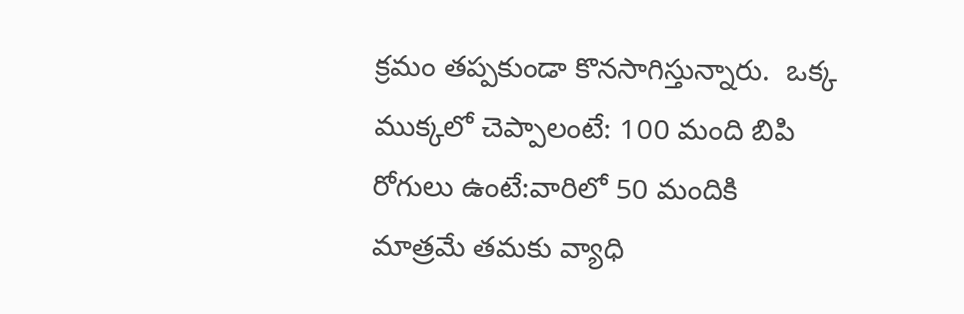క్రమం తప్పకుండా కొనసాగిస్తున్నారు.  ఒక్క ముక్కలో చెప్పాలంటే: 100 మంది బిపి రోగులు ఉంటే:వారిలో 50 మందికి మాత్రమే తమకు వ్యాధి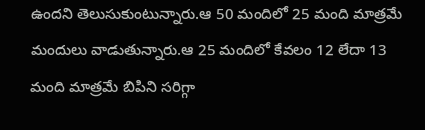ఉందని తెలుసుకుంటున్నారు.ఆ 50 మందిలో 25 మంది మాత్రమే మందులు వాడుతున్నారు.ఆ 25 మందిలో కేవలం 12 లేదా 13 మంది మాత్రమే బిపిని సరిగ్గా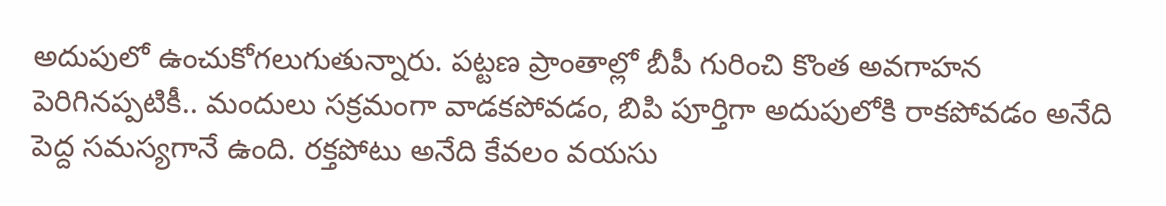అదుపులో ఉంచుకోగలుగుతున్నారు. పట్టణ ప్రాంతాల్లో బీపీ గురించి కొంత అవగాహన పెరిగినప్పటికీ.. మందులు సక్రమంగా వాడకపోవడం, బిపి పూర్తిగా అదుపులోకి రాకపోవడం అనేది పెద్ద సమస్యగానే ఉంది. రక్తపోటు అనేది కేవలం వయసు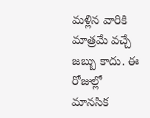మళ్లిన వారికి మాత్రమే వచ్చే జబ్బు కాదు. ఈ రోజుల్లో మానసిక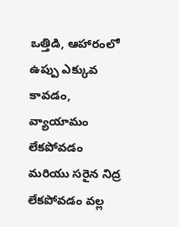ఒత్తిడి, ఆహారంలో ఉప్పు ఎక్కువ కావడం, వ్యాయామం లేకపోవడం మరియు సరైన నిద్ర లేకపోవడం వల్ల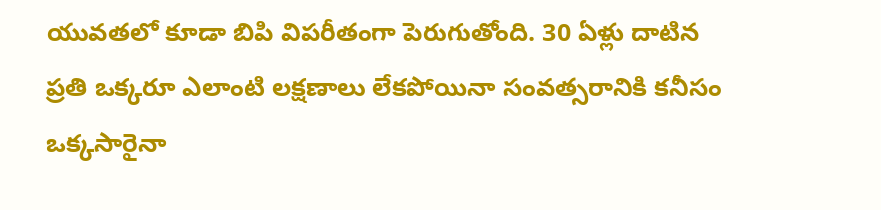యువతలో కూడా బిపి విపరీతంగా పెరుగుతోంది. 30 ఏళ్లు దాటిన ప్రతి ఒక్కరూ ఎలాంటి లక్షణాలు లేకపోయినా సంవత్సరానికి కనీసం ఒక్కసారైనా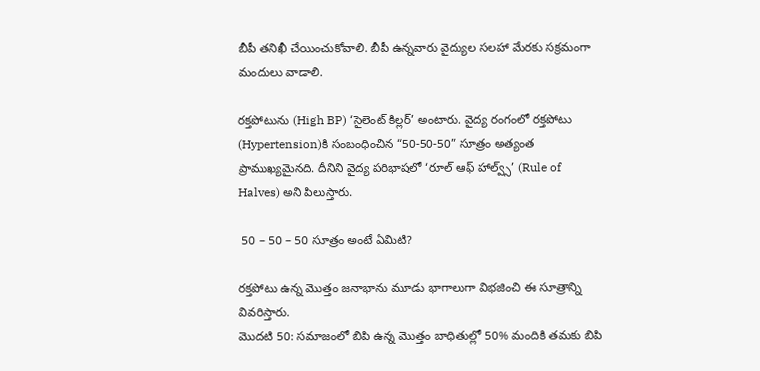బీపీ తనిఖీ చేయించుకోవాలి. బీపీ ఉన్నవారు వైద్యుల సలహా మేరకు సక్రమంగా మందులు వాడాలి.

రక్తపోటును (High BP) ‘సైలెంట్ కిల్లర్’ అంటారు. వైద్య రంగంలో రక్తపోటు (Hypertension)కి సంబంధించిన “50-50-50” సూత్రం అత్యంత ప్రాముఖ్యమైనది. దీనిని వైద్య పరిభాషలో ‘రూల్ ఆఫ్ హాల్వ్స్’ (Rule of Halves) అని పిలుస్తారు.

 50 – 50 – 50 సూత్రం అంటే ఏమిటి?

రక్తపోటు ఉన్న మొత్తం జనాభాను మూడు భాగాలుగా విభజించి ఈ సూత్రాన్ని వివరిస్తారు.
మొదటి 50: సమాజంలో బిపి ఉన్న మొత్తం బాధితుల్లో 50% మందికి తమకు బిపి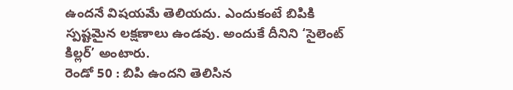ఉందనే విషయమే తెలియదు. ఎందుకంటే బిపికి స్పష్టమైన లక్షణాలు ఉండవు. అందుకే దీనిని ‘సైలెంట్ కిల్లర్’ అంటారు.
రెండో 50 : బిపి ఉందని తెలిసిన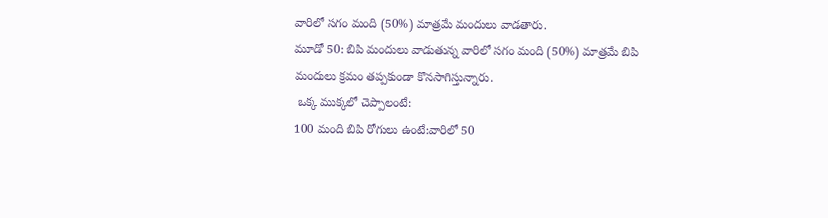వారిలో సగం మంది (50%) మాత్రమే మందులు వాడతారు.
మూడో 50: బిపి మందులు వాడుతున్న వారిలో సగం మంది (50%) మాత్రమే బిపి మందులు క్రమం తప్పకుండా కొనసాగిస్తున్నారు.
 ఒక్క ముక్కలో చెప్పాలంటే:
100 మంది బిపి రోగులు ఉంటే:వారిలో 50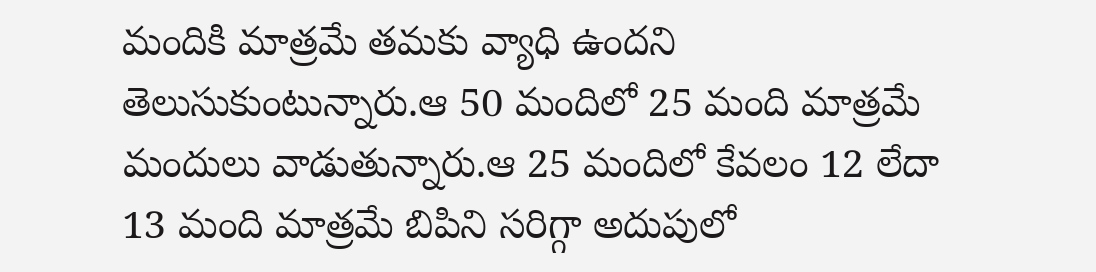మందికి మాత్రమే తమకు వ్యాధి ఉందని తెలుసుకుంటున్నారు.ఆ 50 మందిలో 25 మంది మాత్రమే మందులు వాడుతున్నారు.ఆ 25 మందిలో కేవలం 12 లేదా 13 మంది మాత్రమే బిపిని సరిగ్గా అదుపులో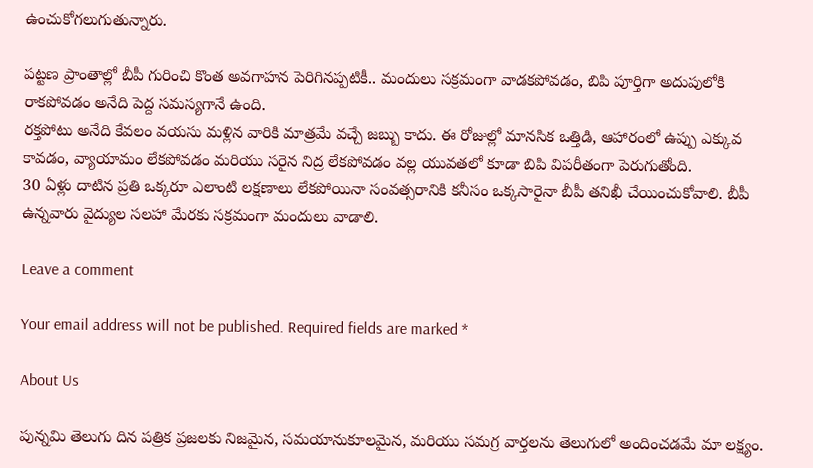ఉంచుకోగలుగుతున్నారు.

పట్టణ ప్రాంతాల్లో బీపీ గురించి కొంత అవగాహన పెరిగినప్పటికీ.. మందులు సక్రమంగా వాడకపోవడం, బిపి పూర్తిగా అదుపులోకి రాకపోవడం అనేది పెద్ద సమస్యగానే ఉంది.
రక్తపోటు అనేది కేవలం వయసు మళ్లిన వారికి మాత్రమే వచ్చే జబ్బు కాదు. ఈ రోజుల్లో మానసిక ఒత్తిడి, ఆహారంలో ఉప్పు ఎక్కువ కావడం, వ్యాయామం లేకపోవడం మరియు సరైన నిద్ర లేకపోవడం వల్ల యువతలో కూడా బిపి విపరీతంగా పెరుగుతోంది.
30 ఏళ్లు దాటిన ప్రతి ఒక్కరూ ఎలాంటి లక్షణాలు లేకపోయినా సంవత్సరానికి కనీసం ఒక్కసారైనా బీపీ తనిఖీ చేయించుకోవాలి. బీపీ ఉన్నవారు వైద్యుల సలహా మేరకు సక్రమంగా మందులు వాడాలి.

Leave a comment

Your email address will not be published. Required fields are marked *

About Us

పున్నమి తెలుగు దిన పత్రిక ప్రజలకు నిజమైన, సమయానుకూలమైన, మరియు సమగ్ర వార్తలను తెలుగులో అందించడమే మా లక్ష్యం.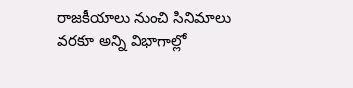రాజకీయాలు నుంచి సినిమాలు వరకూ అన్ని విభాగాల్లో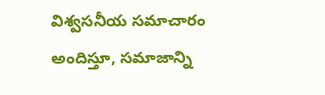విశ్వసనీయ సమాచారం అందిస్తూ, సమాజాన్ని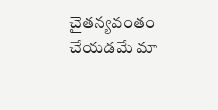చైతన్యవంతం చేయడమే మా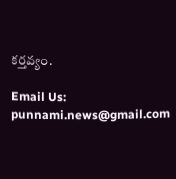కర్తవ్యం.

Email Us: punnami.news@gmail.com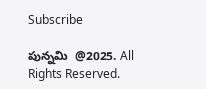Subscribe

పున్నమి  @2025. All Rights Reserved.